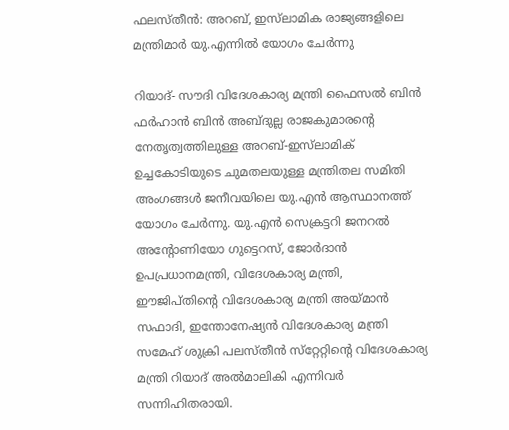ഫലസ്തീന്‍: അറബ്, ഇസ്‌ലാമിക രാജ്യങ്ങളിലെ മന്ത്രിമാര്‍ യു.എന്നില്‍ യോഗം ചേര്‍ന്നു

റിയാദ്- സൗദി വിദേശകാര്യ മന്ത്രി ഫൈസല്‍ ബിന്‍ ഫര്‍ഹാന്‍ ബിന്‍ അബ്ദുല്ല രാജകുമാരന്റെ നേതൃത്വത്തിലുള്ള അറബ്-ഇസ്‌ലാമിക് ഉച്ചകോടിയുടെ ചുമതലയുള്ള മന്ത്രിതല സമിതി അംഗങ്ങള്‍ ജനീവയിലെ യു.എന്‍ ആസ്ഥാനത്ത് യോഗം ചേര്‍ന്നു. യു.എന്‍ സെക്രട്ടറി ജനറല്‍ അന്റോണിയോ ഗുട്ടെറസ്, ജോര്‍ദാന്‍ ഉപപ്രധാനമന്ത്രി, വിദേശകാര്യ മന്ത്രി, ഈജിപ്തിന്റെ വിദേശകാര്യ മന്ത്രി അയ്മാന്‍ സഫാദി, ഇന്തോനേഷ്യന്‍ വിദേശകാര്യ മന്ത്രി സമേഹ് ശുക്രി പലസ്തീന്‍ സ്‌റ്റേറ്റിന്റെ വിദേശകാര്യ മന്ത്രി റിയാദ് അല്‍മാലികി എന്നിവര്‍ സന്നിഹിതരായി.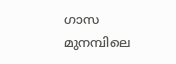ഗാസ മുനമ്പിലെ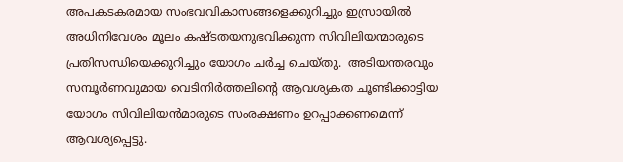അപകടകരമായ സംഭവവികാസങ്ങളെക്കുറിച്ചും ഇസ്രായില്‍ അധിനിവേശം മൂലം കഷ്ടതയനുഭവിക്കുന്ന സിവിലിയന്മാരുടെ പ്രതിസന്ധിയെക്കുറിച്ചും യോഗം ചര്‍ച്ച ചെയ്തു.  അടിയന്തരവും സമ്പൂര്‍ണവുമായ വെടിനിര്‍ത്തലിന്റെ ആവശ്യകത ചൂണ്ടിക്കാട്ടിയ യോഗം സിവിലിയന്‍മാരുടെ സംരക്ഷണം ഉറപ്പാക്കണമെന്ന് ആവശ്യപ്പെട്ടു.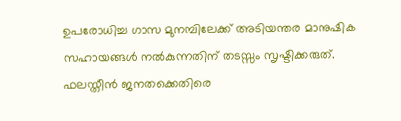ഉപരോധിച്ച ഗാസ മുനമ്പിലേക്ക് അടിയന്തര മാനുഷിക സഹായങ്ങള്‍ നല്‍കുന്നതിന് തടസ്സം സൃഷ്ടിക്കരുത്. ഫലസ്തീന്‍ ജനതക്കെതിരെ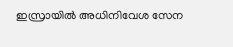ഇസ്രായില്‍ അധിനിവേശ സേന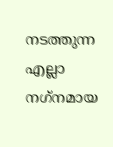നടത്തുന്ന എല്ലാ നഗ്‌നമായ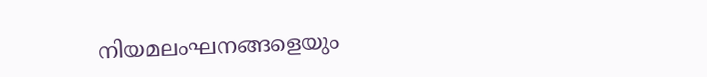നിയമലംഘനങ്ങളെയും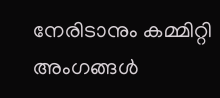നേരിടാനും കമ്മിറ്റി അംഗങ്ങള്‍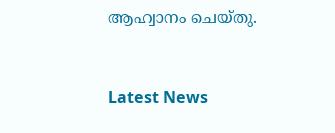ആഹ്വാനം ചെയ്തു.



Latest News